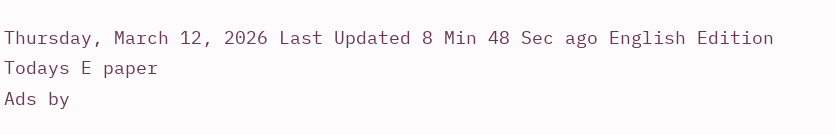Thursday, March 12, 2026 Last Updated 8 Min 48 Sec ago English Edition
Todays E paper
Ads by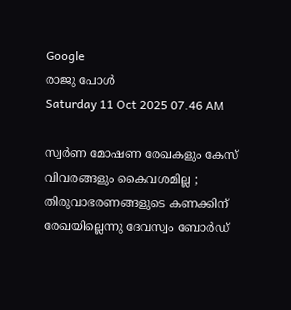Google
രാജു പോള്‍
Saturday 11 Oct 2025 07.46 AM

സ്വര്‍ണ മോഷണ രേഖകളും കേസ് വിവരങ്ങളും കൈവശമില്ല ; തിരുവാഭരണങ്ങളുടെ കണക്കിന് രേഖയില്ലെന്നു ദേവസ്വം ബോര്‍ഡ്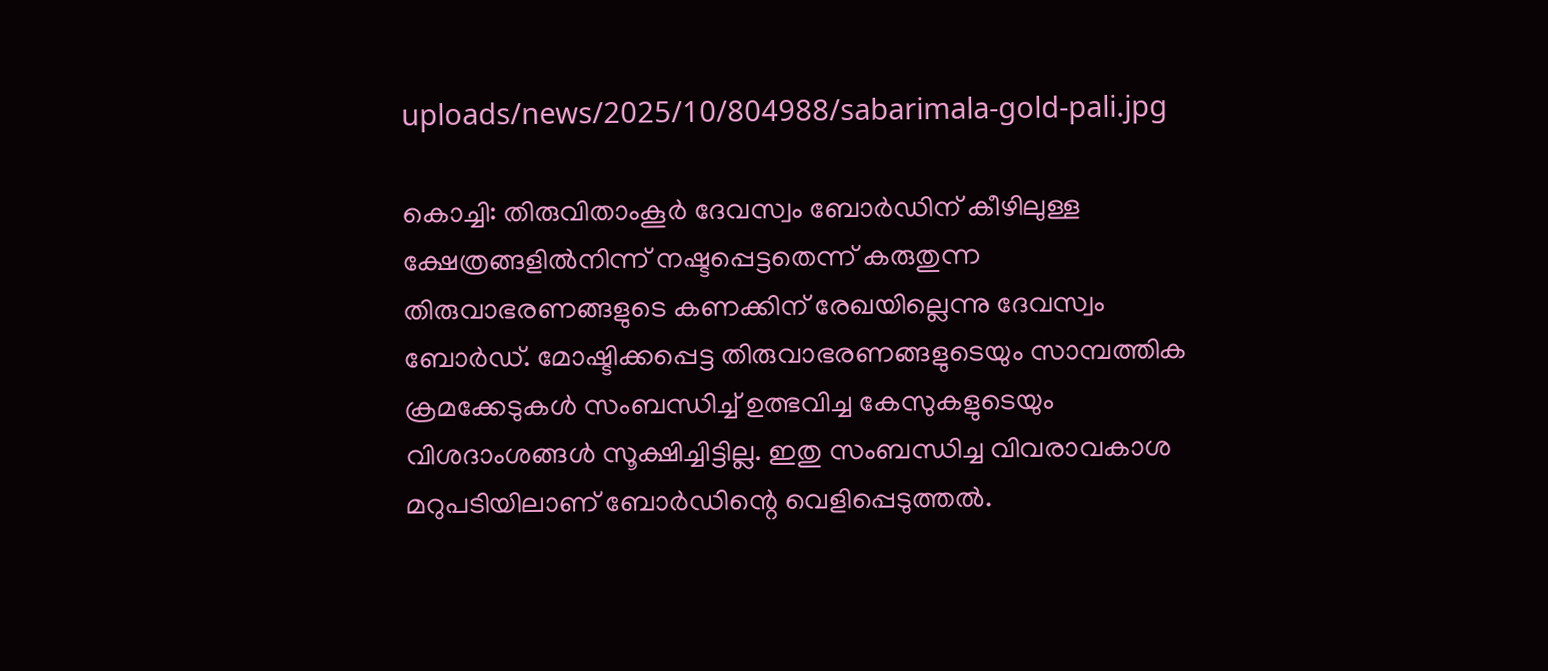uploads/news/2025/10/804988/sabarimala-gold-pali.jpg

കൊച്ചി: തിരുവിതാംകൂര്‍ ദേവസ്വം ബോര്‍ഡിന് കീഴിലുള്ള ക്ഷേത്രങ്ങളില്‍നിന്ന് നഷ്ടപ്പെട്ടതെന്ന് കരുതുന്ന തിരുവാഭരണങ്ങളുടെ കണക്കിന് രേഖയില്ലെന്നു ദേവസ്വം ബോര്‍ഡ്. മോഷ്ടിക്കപ്പെട്ട തിരുവാഭരണങ്ങളുടെയും സാമ്പത്തിക ക്രമക്കേടുകള്‍ സംബന്ധിച്ച് ഉത്ഭവിച്ച കേസുകളുടെയും വിശദാംശങ്ങള്‍ സൂക്ഷിച്ചിട്ടില്ല. ഇതു സംബന്ധിച്ച വിവരാവകാശ മറുപടിയിലാണ് ബോര്‍ഡിന്റെ വെളിപ്പെടുത്തല്‍.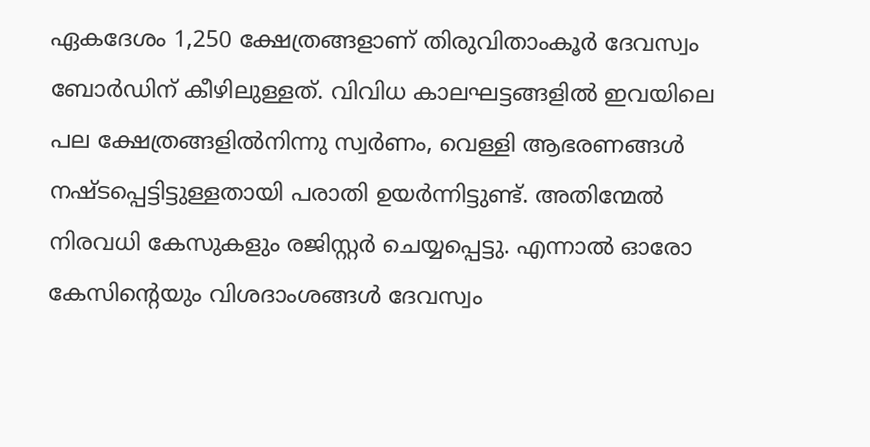ഏകദേശം 1,250 ക്ഷേത്രങ്ങളാണ് തിരുവിതാംകൂര്‍ ദേവസ്വം ബോര്‍ഡിന് കീഴിലുള്ളത്. വിവിധ കാലഘട്ടങ്ങളില്‍ ഇവയിലെ പല ക്ഷേത്രങ്ങളില്‍നിന്നു സ്വര്‍ണം, വെള്ളി ആഭരണങ്ങള്‍ നഷ്ടപ്പെട്ടിട്ടുള്ളതായി പരാതി ഉയര്‍ന്നിട്ടുണ്ട്. അതിന്മേല്‍ നിരവധി കേസുകളും രജിസ്റ്റര്‍ ചെയ്യപ്പെട്ടു. എന്നാല്‍ ഓരോ കേസിന്റെയും വിശദാംശങ്ങള്‍ ദേവസ്വം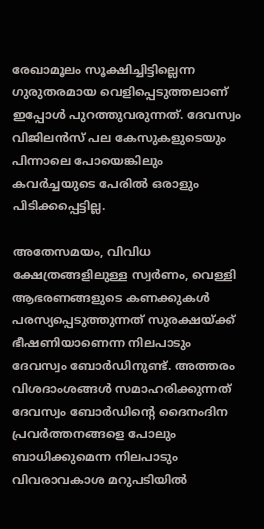രേഖാമൂലം സൂക്ഷിച്ചിട്ടില്ലെന്ന ഗുരുതരമായ വെളിപ്പെടുത്തലാണ് ഇപ്പോള്‍ പുറത്തുവരുന്നത്. ദേവസ്വം വിജിലന്‍സ് പല കേസുകളുടെയും പിന്നാലെ പോയെങ്കിലും കവര്‍ച്ചയുടെ പേരില്‍ ഒരാളും പിടിക്കപ്പെട്ടില്ല.

അതേസമയം, വിവിധ ക്ഷേത്രങ്ങളിലുള്ള സ്വര്‍ണം, വെള്ളി ആഭരണങ്ങളുടെ കണക്കുകള്‍ പരസ്യപ്പെടുത്തുന്നത് സുരക്ഷയ്ക്ക് ഭീഷണിയാണെന്ന നിലപാടും ദേവസ്വം ബോര്‍ഡിനുണ്ട്. അത്തരം വിശദാംശങ്ങള്‍ സമാഹരിക്കുന്നത് ദേവസ്വം ബോര്‍ഡിന്റെ ദൈനംദിന പ്രവര്‍ത്തനങ്ങളെ പോലും ബാധിക്കുമെന്ന നിലപാടും വിവരാവകാശ മറുപടിയില്‍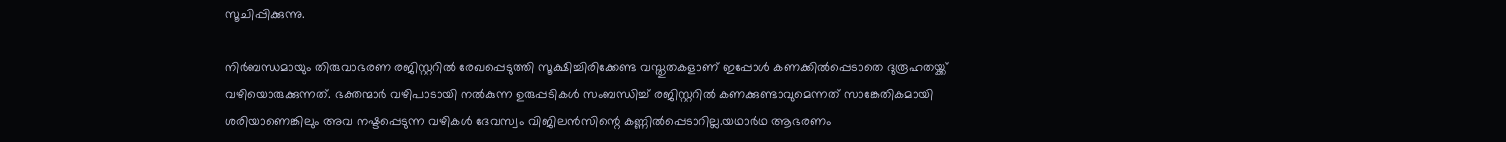സൂചിപ്പിക്കുന്നു.

നിര്‍ബന്ധമായും തിരുവാഭരണ രജിസ്റ്ററില്‍ രേഖപ്പെടുത്തി സൂക്ഷിച്ചിരിക്കേണ്ട വസ്തുതകളാണ് ഇപ്പോള്‍ കണക്കില്‍പ്പെടാതെ ദുരൂഹതയ്ക്ക് വഴിയൊരുക്കുന്നത്. ഭക്തന്മാര്‍ വഴിപാടായി നല്‍കുന്ന ഉരുപ്പടികള്‍ സംബന്ധിച്ച് രജിസ്റ്ററില്‍ കണക്കുണ്ടാവുമെന്നത് സാങ്കേതികമായി ശരിയാണെങ്കിലും അവ നഷ്ടപ്പെടുന്ന വഴികള്‍ ദേവസ്വം വിജിലന്‍സിന്റെ കണ്ണില്‍പ്പെടാറില്ല.യഥാര്‍ഥ ആഭരണം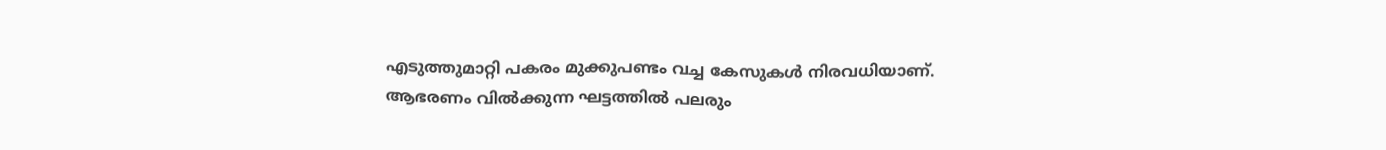എടുത്തുമാറ്റി പകരം മുക്കുപണ്ടം വച്ച കേസുകള്‍ നിരവധിയാണ്. ആഭരണം വില്‍ക്കുന്ന ഘട്ടത്തില്‍ പലരും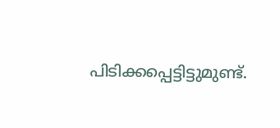പിടിക്കപ്പെട്ടിട്ടുമുണ്ട്.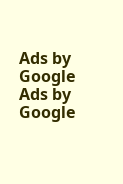Ads by Google
Ads by Google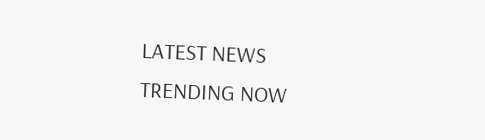LATEST NEWS
TRENDING NOW